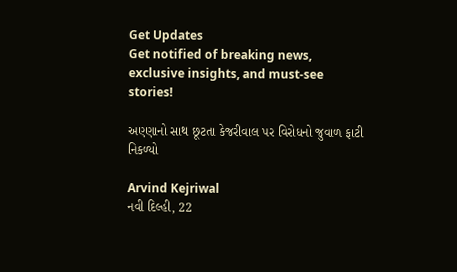Get Updates
Get notified of breaking news, exclusive insights, and must-see stories!

અણ્ણાનો સાથ છૂટતા કેજરીવાલ પર વિરોધનો જુવાળ ફાટી નિકળ્યો

Arvind Kejriwal
નવી દિલ્હી, 22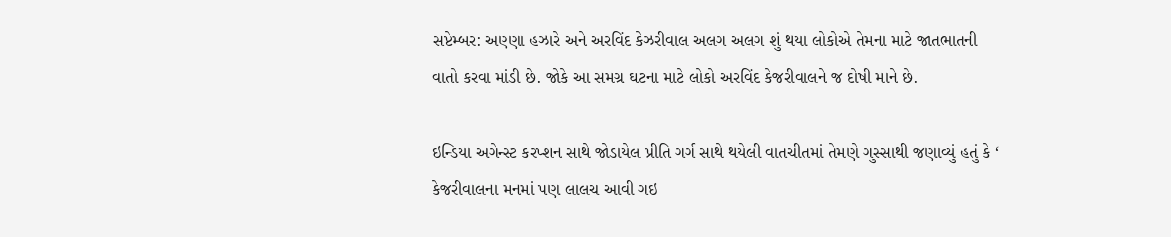સપ્ટેમ્બર: અણ્ણા હઝારે અને અરવિંદ કેઝરીવાલ અલગ અલગ શું થયા લોકોએ તેમના માટે જાતભાતની વાતો કરવા માંડી છે. જોકે આ સમગ્ર ઘટના માટે લોકો અરવિંદ કેજરીવાલને જ દોષી માને છે.

ઇન્ડિયા અગેન્સ્ટ કરપ્શન સાથે જોડાયેલ પ્રીતિ ગર્ગ સાથે થયેલી વાતચીતમાં તેમણે ગુસ્સાથી જણાવ્યું હતું કે ‘ કેજરીવાલના મનમાં પણ લાલચ આવી ગઇ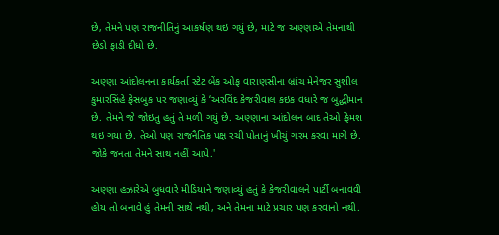છે, તેમને પણ રાજનીતિનું આકર્ષણ થઇ ગયું છે, માટે જ અણ્ણાએ તેમનાથી છેડો ફાડી દીધો છે.

અણ્ણા આંદોલનના કાર્યકર્તા સ્ટેટ બેંક ઓફ વારાણસીના બ્રાંચ મેનેજર સુશીલ કુમારસિંહે ફેસબુક પર જણાવ્યું કે ‘અરવિંદ કેજરીવાલ કઇક વધારે જ બુદ્ધીમાન છે. તેમને જે જોઇતુ હતું તે મળી ગયું છે. અણ્ણાના આંદોલન બાદ તેઓ ફેમશ થઇ ગયા છે. તેઓ પણ રાજનૈતિક પક્ષ રચી પોતાનું ખીચું ગરમ કરવા માગે છે. જોકે જનતા તેમને સાથ નહીં આપે.'

અણ્ણા હઝારેએ બુધવારે મીડિયાને જણાવ્યું હતું કે કેજરીવાલને પાર્ટી બનાવવી હોય તો બનાવે હું તેમની સાથે નથી, અને તેમના માટે પ્રચાર પણ કરવાનો નથી.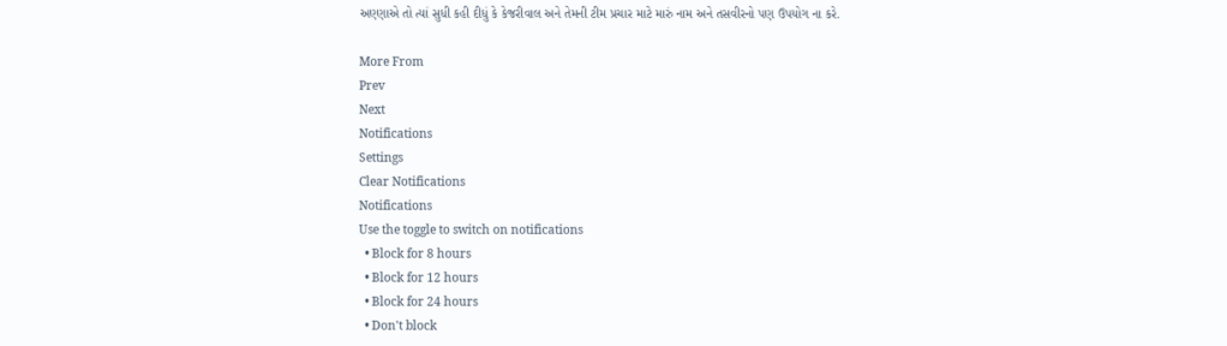અણ્ણાએ તો ત્યાં સુધી કહી દીધું કે કેજરીવાલ અને તેમની ટીમ પ્રચાર માટે મારું નામ અને તસવીરનો પણ ઉપયોગ ના કરે.

More From
Prev
Next
Notifications
Settings
Clear Notifications
Notifications
Use the toggle to switch on notifications
  • Block for 8 hours
  • Block for 12 hours
  • Block for 24 hours
  • Don't block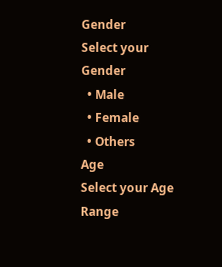Gender
Select your Gender
  • Male
  • Female
  • Others
Age
Select your Age Range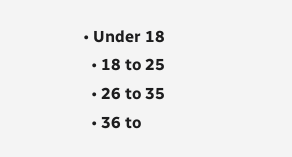• Under 18
  • 18 to 25
  • 26 to 35
  • 36 to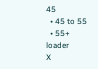45
  • 45 to 55
  • 55+
loader
X